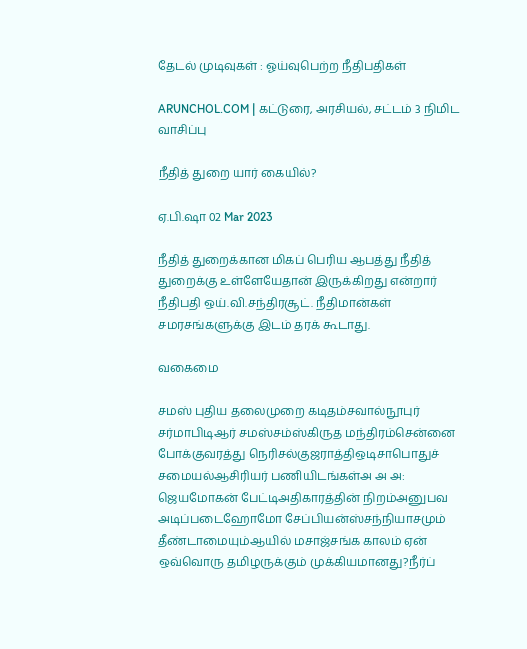தேடல் முடிவுகள் : ஓய்வுபெற்ற நீதிபதிகள்

ARUNCHOL.COM | கட்டுரை, அரசியல், சட்டம் 3 நிமிட வாசிப்பு

நீதித் துறை யார் கையில்?

ஏ.பி.ஷா 02 Mar 2023

நீதித் துறைக்கான மிகப் பெரிய ஆபத்து நீதித் துறைக்கு உள்ளேயேதான் இருக்கிறது என்றார் நீதிபதி ஒய்.வி.சந்திரசூட். நீதிமான்கள் சமரசங்களுக்கு இடம் தரக் கூடாது.

வகைமை

சமஸ் புதிய தலைமுறை கடிதம்சவால்நூபுர் சர்மாபிடிஆர் சமஸ்சம்ஸ்கிருத மந்திரம்சென்னை போக்குவரத்து நெரிசல்குஜராத்திஒடிசாபொதுச் சமையல்ஆசிரியர் பணியிடங்கள்அ அ அ: ஜெயமோகன் பேட்டிஅதிகாரத்தின் நிறம்அனுபவ அடிப்படைஹோமோ சேப்பியன்ஸ்சந்நியாசமும் தீண்டாமையும்ஆயில் மசாஜ்சங்க காலம் ஏன் ஒவ்வொரு தமிழருக்கும் முக்கியமானது?நீர்ப்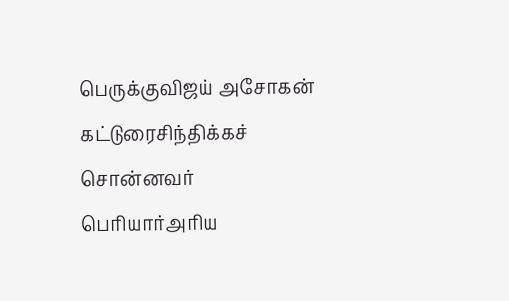பெருக்குவிஜய் அசோகன் கட்டுரைசிந்திக்கச் சொன்னவர் பெரியார்அரிய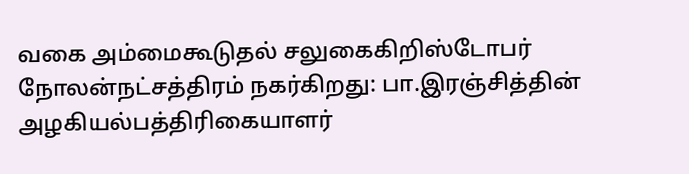வகை அம்மைகூடுதல் சலுகைகிறிஸ்டோபர் நோலன்நட்சத்திரம் நகர்கிறது: பா.இரஞ்சித்தின் அழகியல்பத்திரிகையாளர்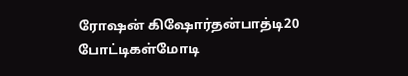ரோஷன் கிஷோர்தன்பாத்டி20 போட்டிகள்மோடி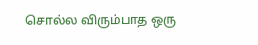சொல்ல விரும்பாத ஒரு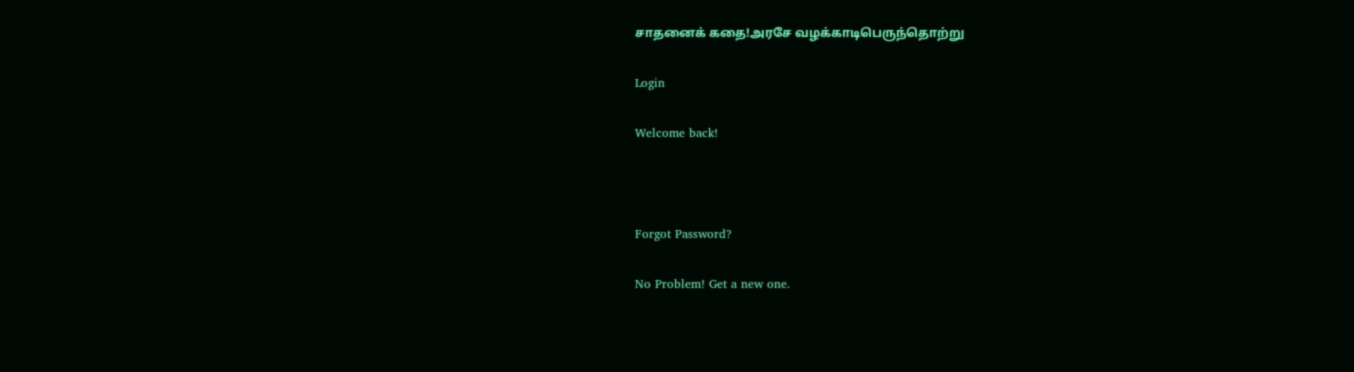சாதனைக் கதை!அரசே வழக்காடிபெருந்தொற்று

Login

Welcome back!



Forgot Password?

No Problem! Get a new one.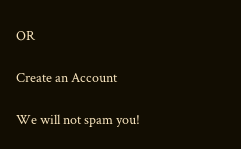OR

Create an Account

We will not spam you!